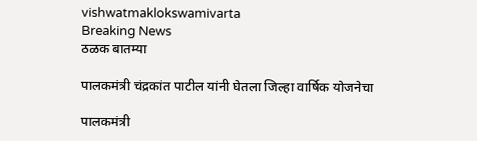vishwatmaklokswamivarta
Breaking News
ठळक बातम्या

पालकमंत्री चंद्रकांत पाटील यांनी घेतला जिल्हा वार्षिक योजनेचा

पालकमंत्री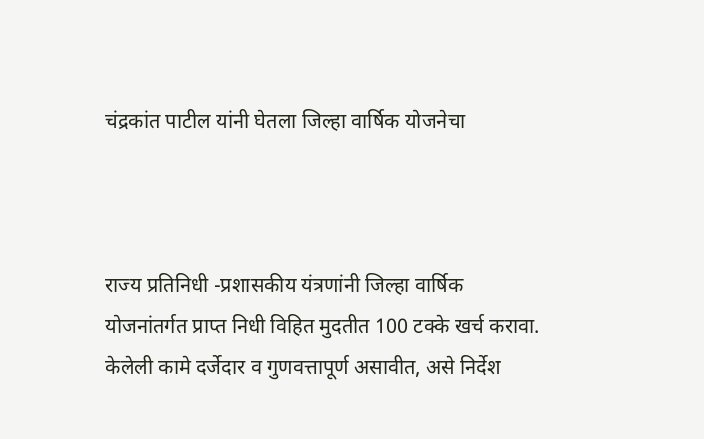चंद्रकांत पाटील यांनी घेतला जिल्हा वार्षिक योजनेचा



राज्य प्रतिनिधी -प्रशासकीय यंत्रणांनी जिल्हा वार्षिक योजनांतर्गत प्राप्त निधी विहित मुदतीत 100 टक्के खर्च करावा. केलेली कामे दर्जेदार व गुणवत्तापूर्ण असावीत, असे निर्देश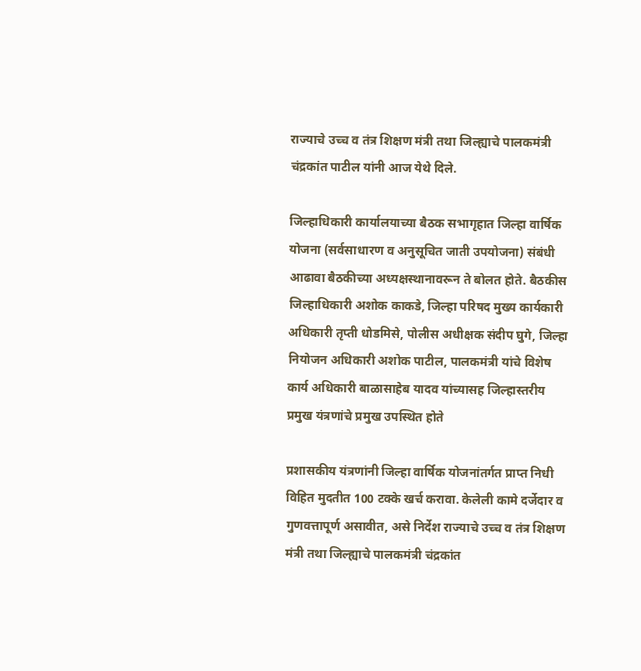राज्याचे उच्च व तंत्र शिक्षण मंत्री तथा जिल्ह्याचे पालकमंत्री चंद्रकांत पाटील यांनी आज येथे दिले.

जिल्हाधिकारी कार्यालयाच्या बैठक सभागृहात जिल्हा वार्षिक योजना (सर्वसाधारण व अनुसूचित जाती उपयोजना) संबंधी आढावा बैठकीच्या अध्यक्षस्थानावरून ते बोलत होते. बैठकीस जिल्हाधिकारी अशोक काकडे, जिल्हा परिषद मुख्य कार्यकारी अधिकारी तृप्ती धोडमिसे, पोलीस अधीक्षक संदीप घुगे, जिल्हा नियोजन अधिकारी अशोक पाटील, पालकमंत्री यांचे विशेष कार्य अधिकारी बाळासाहेब यादव यांच्यासह जिल्हास्तरीय प्रमुख यंत्रणांचे प्रमुख उपस्थित होते

प्रशासकीय यंत्रणांनी जिल्हा वार्षिक योजनांतर्गत प्राप्त निधी विहित मुदतीत 100 टक्के खर्च करावा. केलेली कामे दर्जेदार व गुणवत्तापूर्ण असावीत, असे निर्देश राज्याचे उच्च व तंत्र शिक्षण मंत्री तथा जिल्ह्याचे पालकमंत्री चंद्रकांत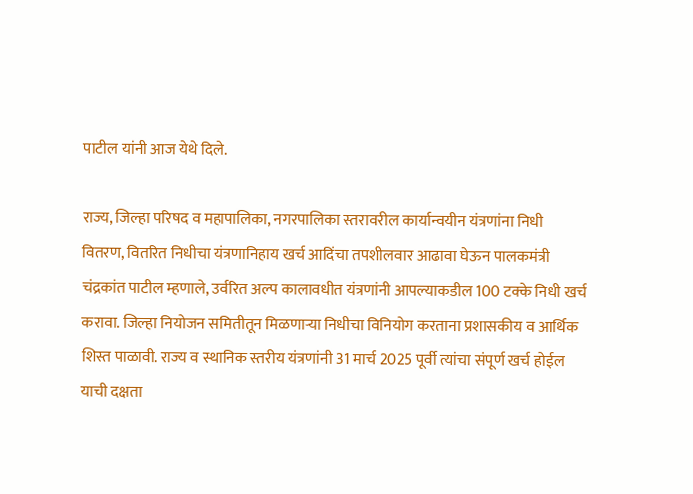पाटील यांनी आज येथे दिले.

राज्य, जिल्हा परिषद व महापालिका, नगरपालिका स्तरावरील कार्यान्वयीन यंत्रणांना निधी वितरण, वितरित निधीचा यंत्रणानिहाय खर्च आदिंचा तपशीलवार आढावा घेऊन पालकमंत्री चंद्रकांत पाटील म्हणाले, उर्वरित अल्प कालावधीत यंत्रणांनी आपल्याकडील 100 टक्के निधी खर्च करावा. जिल्हा नियोजन समितीतून मिळणाऱ्या निधीचा विनियोग करताना प्रशासकीय व आर्थिक शिस्त पाळावी. राज्य व स्थानिक स्तरीय यंत्रणांनी 31 मार्च 2025 पूर्वी त्यांचा संपूर्ण खर्च होईल याची दक्षता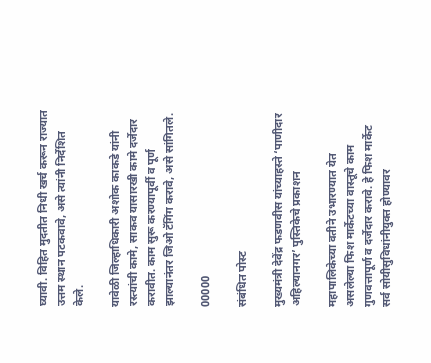घ्यावी. विहित मुदतीत निधी खर्च करून राज्यात उत्तम स्थान पटकवावे, असे त्यांनी निर्देशित केले.

यावेळी जिल्हाधिकारी अशोक काकडे यांनी रस्त्यांची कामे, साकव यासारखी कामे दर्जेदार करावीत. काम सुरू करण्यापूर्वी व पूर्ण झाल्यानंतर जिओ टॅगिंग करावे, असे सांगितले.

00000

संबंधित पोस्ट

मुख्यमंत्री देवेंद्र फडणवीस यांच्याहस्ते ‘पाणीदार अहिल्यानगर’ पुस्तिकेचे प्रकाशन

महापालिकेच्या वतीने उभारण्यात येत असलेल्या फिश मार्केटच्या वास्तूचे काम गुणवत्तापूर्ण व दर्जेदार करावे. हे फिश मार्केट सर्व सोयीसुविधांनीयुक्त होण्यावर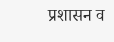प्रशासन व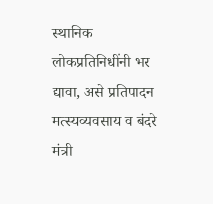स्थानिक लोकप्रतिनिधींनी भर द्यावा, असे प्रतिपादन मत्स्यव्यवसाय व बंदरे मंत्री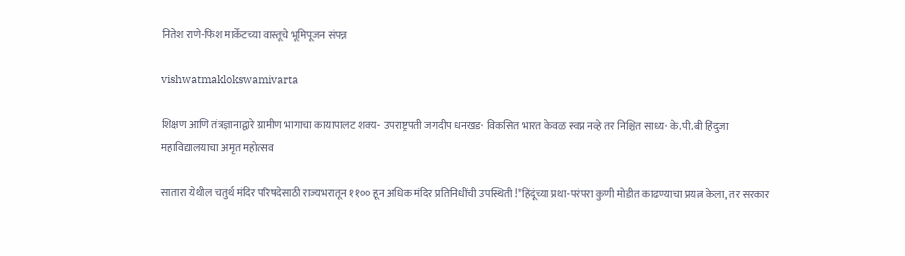नितेश राणे-फिश मार्केटच्या वास्तूचे भूमिपूजन संपन्न

vishwatmaklokswamivarta

शिक्षण आणि तंत्रज्ञानाद्वारे ग्रामीण भागाचा कायापालट शक्य- उपराष्ट्रपती जगदीप धनखड· विकसित भारत केवळ स्वप्न नव्हे तर निश्चित साध्य· के.पी.बी हिंदुजा महाविद्यालयाचा अमृत महोत्सव

सातारा येथील चतुर्थ मंदिर परिषदेसाठी राज्यभरातून ११०० हून अधिक मंदिर प्रतिनिधींची उपस्थिती !*हिंदूंच्या प्रथा-परंपरा कुणी मोडीत काढण्याचा प्रयत्न केला, तर सरकार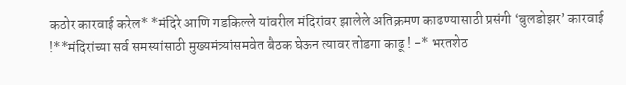कठोर कारवाई करेल* *मंदिरे आणि गडकिल्ले यांवरील मंदिरांवर झालेले अतिक्रमण काढण्यासाठी प्रसंगी ‘बुलडोझर’ कारवाई !**मंदिरांच्या सर्व समस्यांसाठी मुख्यमंत्र्यांसमवेत बैठक घेऊन त्यावर तोडगा काढू ! -* भरतशेठ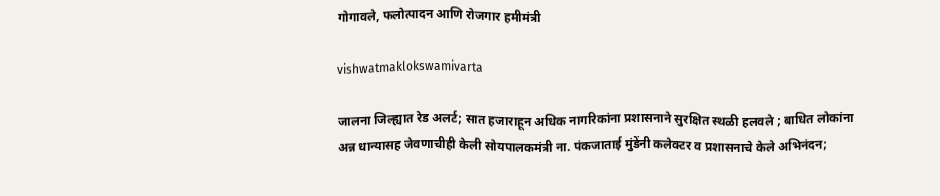गोगावले, फलोत्पादन आणि रोजगार हमीमंत्री

vishwatmaklokswamivarta

जालना जिल्ह्यात रेड अलर्ट; सात हजाराहून अधिक नागरिकांना प्रशासनाने सुरक्षित स्थळी हलवले ; बाधित लोकांना अन्न धान्यासह जेवणाचीही केली सोयपालकमंत्री ना. पंकजाताई मुंडेंनी कलेक्टर व प्रशासनाचे केले अभिनंदन;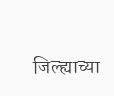जिल्ह्याच्या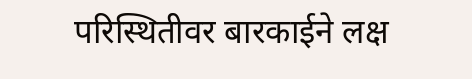परिस्थितीवर बारकाईने लक्ष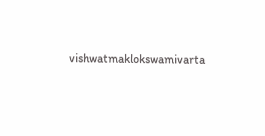vishwatmaklokswamivarta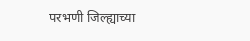परभणी जिल्ह्याच्या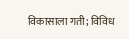विकासाला गती; विविध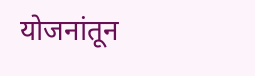योजनांतून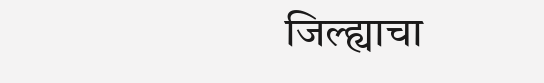जिल्ह्याचा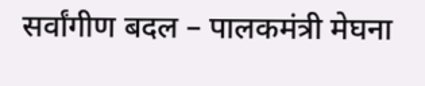सर्वांगीण बदल – पालकमंत्री मेघना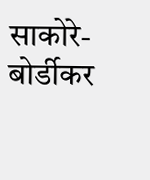साकोरे-बोर्डीकर